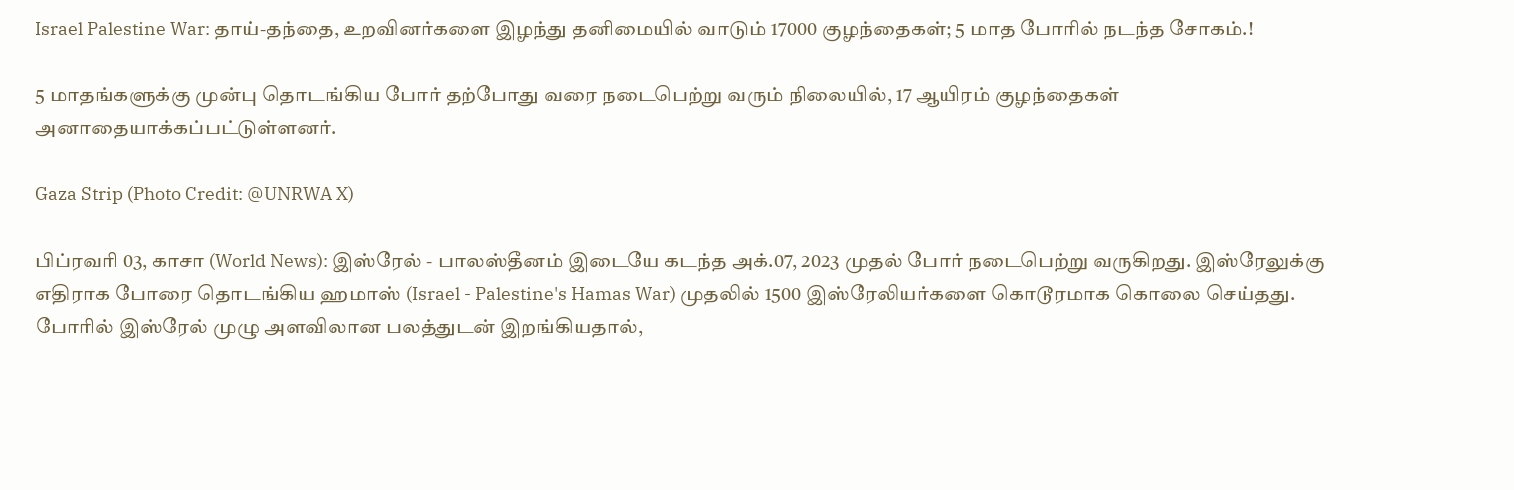Israel Palestine War: தாய்-தந்தை, உறவினர்களை இழந்து தனிமையில் வாடும் 17000 குழந்தைகள்; 5 மாத போரில் நடந்த சோகம்.!

5 மாதங்களுக்கு முன்பு தொடங்கிய போர் தற்போது வரை நடைபெற்று வரும் நிலையில், 17 ஆயிரம் குழந்தைகள் அனாதையாக்கப்பட்டுள்ளனர்.

Gaza Strip (Photo Credit: @UNRWA X)

பிப்ரவரி 03, காசா (World News): இஸ்ரேல் - பாலஸ்தீனம் இடையே கடந்த அக்.07, 2023 முதல் போர் நடைபெற்று வருகிறது. இஸ்ரேலுக்கு எதிராக போரை தொடங்கிய ஹமாஸ் (Israel - Palestine's Hamas War) முதலில் 1500 இஸ்ரேலியர்களை கொடூரமாக கொலை செய்தது. போரில் இஸ்ரேல் முழு அளவிலான பலத்துடன் இறங்கியதால்,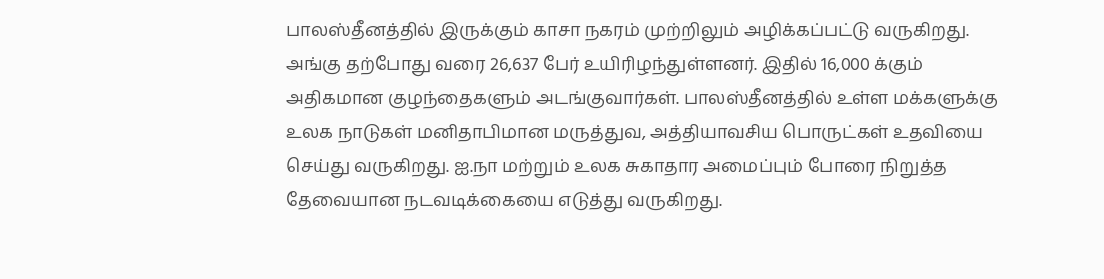பாலஸ்தீனத்தில் இருக்கும் காசா நகரம் முற்றிலும் அழிக்கப்பட்டு வருகிறது. அங்கு தற்போது வரை 26,637 பேர் உயிரிழந்துள்ளனர். இதில் 16,000 க்கும் அதிகமான குழந்தைகளும் அடங்குவார்கள். பாலஸ்தீனத்தில் உள்ள மக்களுக்கு உலக நாடுகள் மனிதாபிமான மருத்துவ, அத்தியாவசிய பொருட்கள் உதவியை செய்து வருகிறது. ஐ.நா மற்றும் உலக சுகாதார அமைப்பும் போரை நிறுத்த தேவையான நடவடிக்கையை எடுத்து வருகிறது.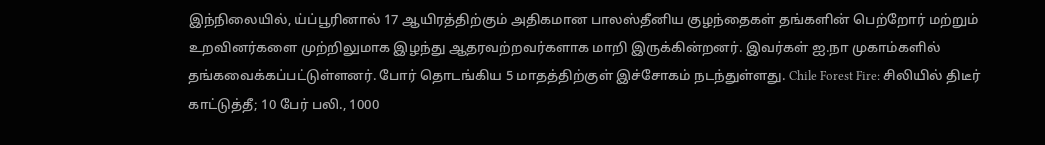இந்நிலையில், ய்ப்பூரினால் 17 ஆயிரத்திற்கும் அதிகமான பாலஸ்தீனிய குழந்தைகள் தங்களின் பெற்றோர் மற்றும் உறவினர்களை முற்றிலுமாக இழந்து ஆதரவற்றவர்களாக மாறி இருக்கின்றனர். இவர்கள் ஐ.நா முகாம்களில் தங்கவைக்கப்பட்டுள்ளனர். போர் தொடங்கிய 5 மாதத்திற்குள் இச்சோகம் நடந்துள்ளது. Chile Forest Fire: சிலியில் திடீர் காட்டுத்தீ; 10 பேர் பலி., 1000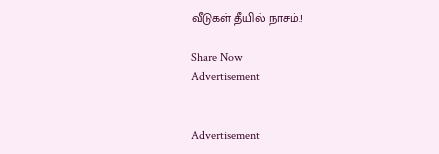வீடுகள் தீயில் நாசம்.!

Share Now
Advertisement


Advertisement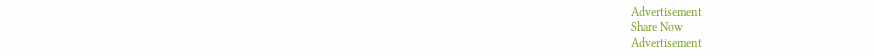Advertisement
Share Now
Advertisement